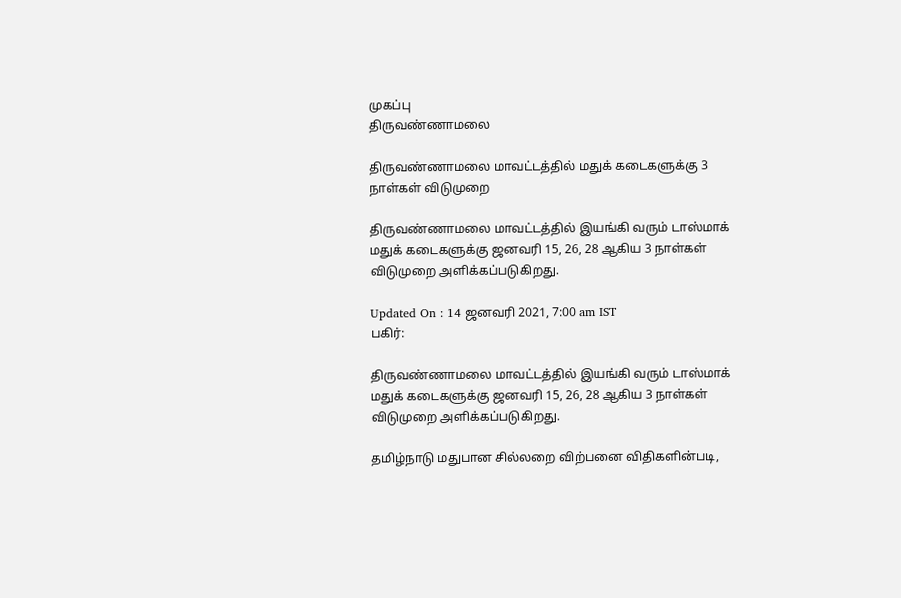முகப்பு
திருவண்ணாமலை

திருவண்ணாமலை மாவட்டத்தில் மதுக் கடைகளுக்கு 3 நாள்கள் விடுமுறை

திருவண்ணாமலை மாவட்டத்தில் இயங்கி வரும் டாஸ்மாக் மதுக் கடைகளுக்கு ஜனவரி 15, 26, 28 ஆகிய 3 நாள்கள் விடுமுறை அளிக்கப்படுகிறது.

Updated On : 14 ஜனவரி 2021, 7:00 am IST
பகிர்:

திருவண்ணாமலை மாவட்டத்தில் இயங்கி வரும் டாஸ்மாக் மதுக் கடைகளுக்கு ஜனவரி 15, 26, 28 ஆகிய 3 நாள்கள் விடுமுறை அளிக்கப்படுகிறது.

தமிழ்நாடு மதுபான சில்லறை விற்பனை விதிகளின்படி,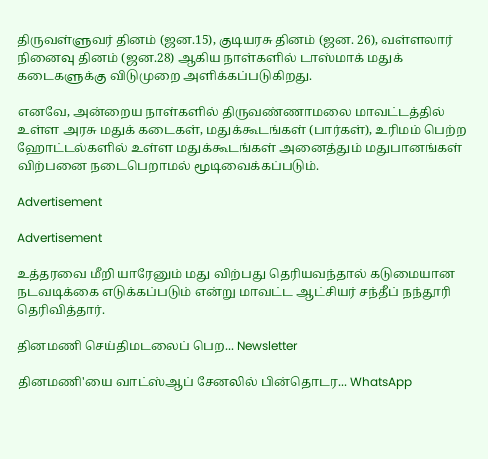திருவள்ளுவர் தினம் (ஜன.15), குடியரசு தினம் (ஜன. 26), வள்ளலார் நினைவு தினம் (ஜன.28) ஆகிய நாள்களில் டாஸ்மாக் மதுக் கடைகளுக்கு விடுமுறை அளிக்கப்படுகிறது.

எனவே, அன்றைய நாள்களில் திருவண்ணாமலை மாவட்டத்தில் உள்ள அரசு மதுக் கடைகள், மதுக்கூடங்கள் (பார்கள்), உரிமம் பெற்ற ஹோட்டல்களில் உள்ள மதுக்கூடங்கள் அனைத்தும் மதுபானங்கள் விற்பனை நடைபெறாமல் மூடிவைக்கப்படும்.

Advertisement

Advertisement

உத்தரவை மீறி யாரேனும் மது விற்பது தெரியவந்தால் கடுமையான நடவடிக்கை எடுக்கப்படும் என்று மாவட்ட ஆட்சியர் சந்தீப் நந்தூரி தெரிவித்தார்.

தினமணி செய்திமடலைப் பெற... Newsletter

தினமணி'யை வாட்ஸ்ஆப் சேனலில் பின்தொடர... WhatsApp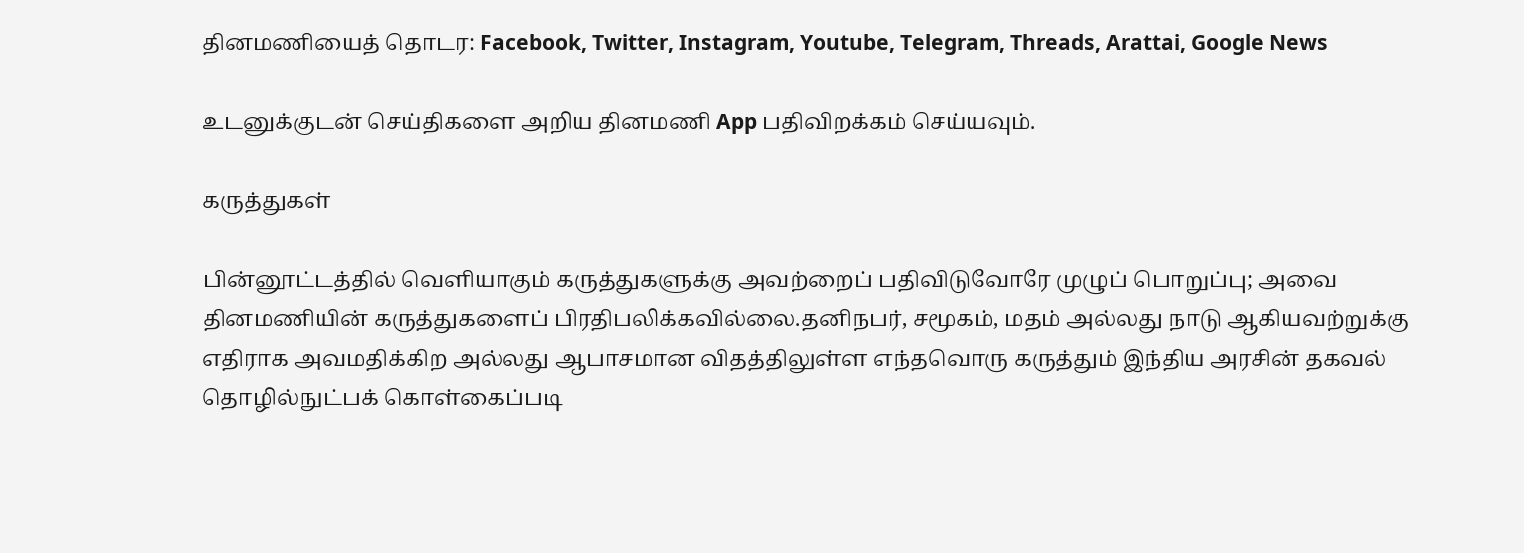தினமணியைத் தொடர: Facebook, Twitter, Instagram, Youtube, Telegram, Threads, Arattai, Google News

உடனுக்குடன் செய்திகளை அறிய தினமணி App பதிவிறக்கம் செய்யவும்.

கருத்துகள்

பின்னூட்டத்தில் வெளியாகும் கருத்துகளுக்கு அவற்றைப் பதிவிடுவோரே முழுப் பொறுப்பு; அவை தினமணியின் கருத்துகளைப் பிரதிபலிக்கவில்லை.தனிநபர், சமூகம், மதம் அல்லது நாடு ஆகியவற்றுக்கு எதிராக அவமதிக்கிற அல்லது ஆபாசமான விதத்திலுள்ள எந்தவொரு கருத்தும் இந்திய அரசின் தகவல் தொழில்நுட்பக் கொள்கைப்படி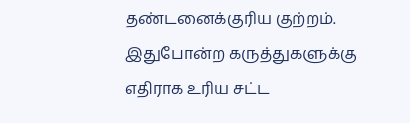தண்டனைக்குரிய குற்றம். இதுபோன்ற கருத்துகளுக்கு எதிராக உரிய சட்ட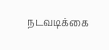நடவடிக்கை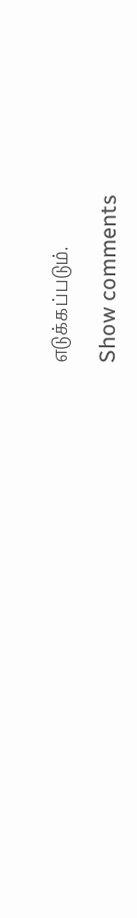எடுக்கப்படும்.

Show comments